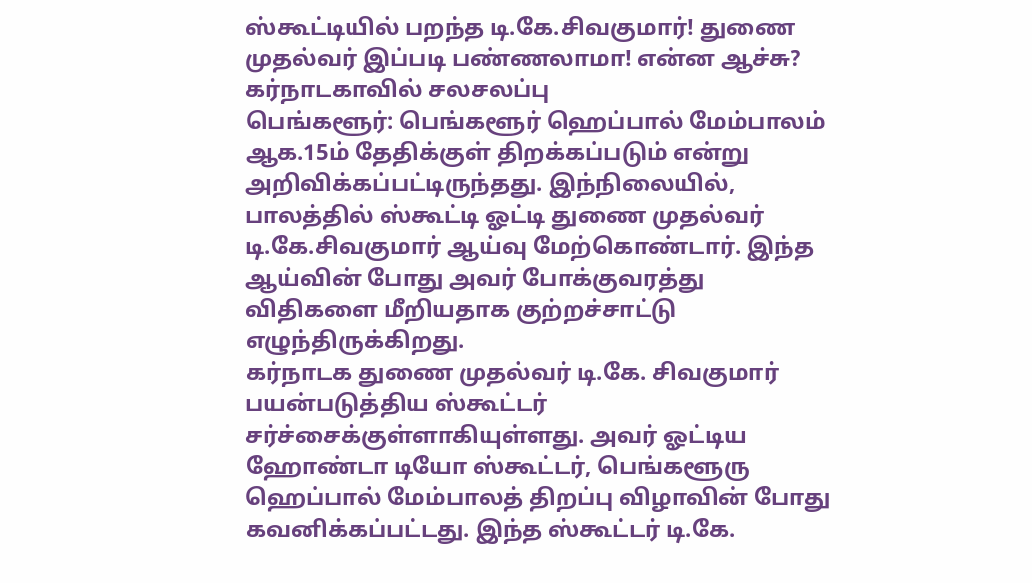ஸ்கூட்டியில் பறந்த டி.கே.சிவகுமார்! துணை முதல்வர் இப்படி பண்ணலாமா! என்ன ஆச்சு? கர்நாடகாவில் சலசலப்பு
பெங்களூர்: பெங்களூர் ஹெப்பால் மேம்பாலம் ஆக.15ம் தேதிக்குள் திறக்கப்படும் என்று அறிவிக்கப்பட்டிருந்தது. இந்நிலையில், பாலத்தில் ஸ்கூட்டி ஓட்டி துணை முதல்வர் டி.கே.சிவகுமார் ஆய்வு மேற்கொண்டார். இந்த ஆய்வின் போது அவர் போக்குவரத்து விதிகளை மீறியதாக குற்றச்சாட்டு எழுந்திருக்கிறது.
கர்நாடக துணை முதல்வர் டி.கே. சிவகுமார் பயன்படுத்திய ஸ்கூட்டர் சர்ச்சைக்குள்ளாகியுள்ளது. அவர் ஓட்டிய ஹோண்டா டியோ ஸ்கூட்டர், பெங்களூரு ஹெப்பால் மேம்பாலத் திறப்பு விழாவின் போது கவனிக்கப்பட்டது. இந்த ஸ்கூட்டர் டி.கே.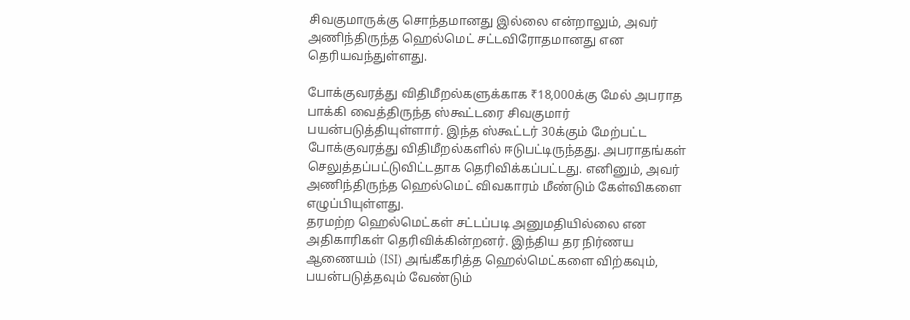சிவகுமாருக்கு சொந்தமானது இல்லை என்றாலும், அவர் அணிந்திருந்த ஹெல்மெட் சட்டவிரோதமானது என தெரியவந்துள்ளது.

போக்குவரத்து விதிமீறல்களுக்காக ₹18,000க்கு மேல் அபராத பாக்கி வைத்திருந்த ஸ்கூட்டரை சிவகுமார் பயன்படுத்தியுள்ளார். இந்த ஸ்கூட்டர் 30க்கும் மேற்பட்ட போக்குவரத்து விதிமீறல்களில் ஈடுபட்டிருந்தது. அபராதங்கள் செலுத்தப்பட்டுவிட்டதாக தெரிவிக்கப்பட்டது. எனினும், அவர் அணிந்திருந்த ஹெல்மெட் விவகாரம் மீண்டும் கேள்விகளை எழுப்பியுள்ளது.
தரமற்ற ஹெல்மெட்கள் சட்டப்படி அனுமதியில்லை என அதிகாரிகள் தெரிவிக்கின்றனர். இந்திய தர நிர்ணய ஆணையம் (ISI) அங்கீகரித்த ஹெல்மெட்களை விற்கவும், பயன்படுத்தவும் வேண்டும்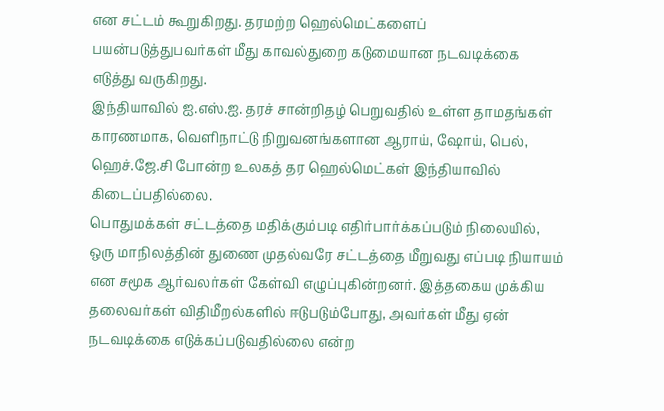என சட்டம் கூறுகிறது. தரமற்ற ஹெல்மெட்களைப் பயன்படுத்துபவர்கள் மீது காவல்துறை கடுமையான நடவடிக்கை எடுத்து வருகிறது.
இந்தியாவில் ஐ.எஸ்.ஐ. தரச் சான்றிதழ் பெறுவதில் உள்ள தாமதங்கள் காரணமாக, வெளிநாட்டு நிறுவனங்களான ஆராய், ஷோய், பெல், ஹெச்.ஜே.சி போன்ற உலகத் தர ஹெல்மெட்கள் இந்தியாவில் கிடைப்பதில்லை.
பொதுமக்கள் சட்டத்தை மதிக்கும்படி எதிர்பார்க்கப்படும் நிலையில், ஒரு மாநிலத்தின் துணை முதல்வரே சட்டத்தை மீறுவது எப்படி நியாயம் என சமூக ஆர்வலர்கள் கேள்வி எழுப்புகின்றனர். இத்தகைய முக்கிய தலைவர்கள் விதிமீறல்களில் ஈடுபடும்போது, அவர்கள் மீது ஏன் நடவடிக்கை எடுக்கப்படுவதில்லை என்ற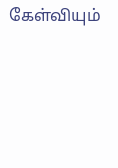கேள்வியும்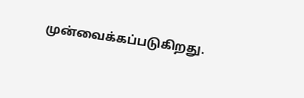முன்வைக்கப்படுகிறது.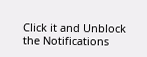Click it and Unblock the Notifications